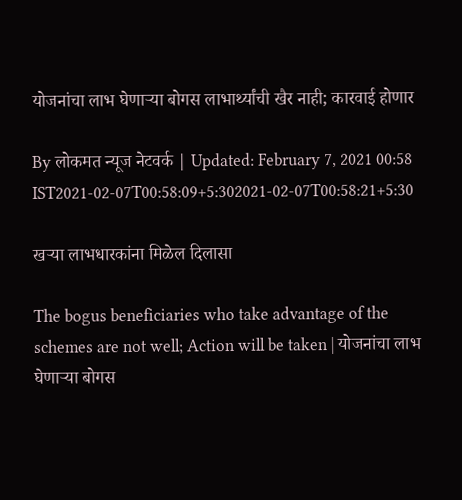योजनांचा लाभ घेणाऱ्या बोगस लाभार्थ्यांची खैर नाही; कारवाई होणार

By लोकमत न्यूज नेटवर्क | Updated: February 7, 2021 00:58 IST2021-02-07T00:58:09+5:302021-02-07T00:58:21+5:30

खऱ्या लाभधारकांना मिळेल दिलासा

The bogus beneficiaries who take advantage of the schemes are not well; Action will be taken | योजनांचा लाभ घेणाऱ्या बोगस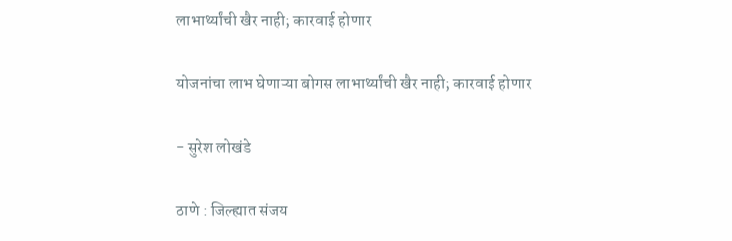लाभार्थ्यांची खैर नाही; कारवाई होणार

योजनांचा लाभ घेणाऱ्या बोगस लाभार्थ्यांची खैर नाही; कारवाई होणार

- सुरेश लोखंडे

ठाणे : जिल्ह्यात संजय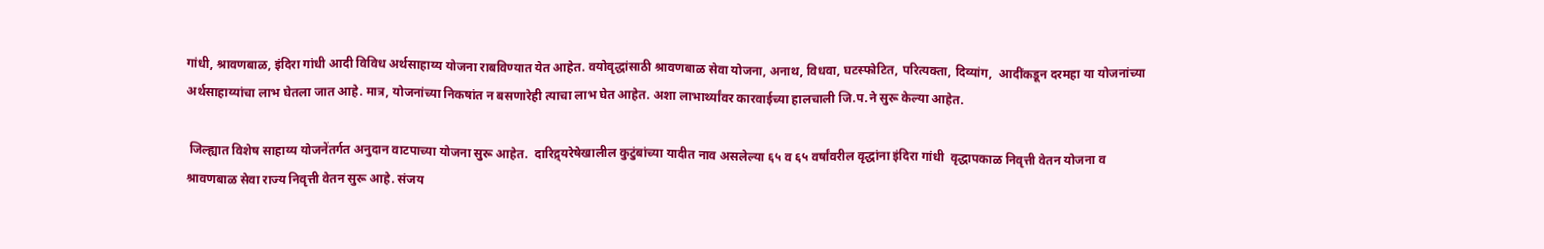गांधी, श्रावणबाळ, इंदिरा गांधी आदी विविध अर्थसाहाय्य योजना राबविण्यात येत आहेत. वयोवृद्धांसाठी श्रावणबाळ सेवा योजना, अनाथ, विधवा, घटस्फोटित, परित्यक्ता, दिव्यांग,  आदींकडून दरमहा या योजनांच्या अर्थसाहाय्यांचा लाभ घेतला जात आहे. मात्र, योजनांच्या निकषांत न बसणारेही त्याचा लाभ घेत आहेत. अशा लाभार्थ्यांवर कारवाईच्या हालचाली जि.प.ने सुरू केल्या आहेत.

 जिल्ह्यात विशेष साहाय्य योजनेंतर्गत अनुदान वाटपाच्या योजना सुरू आहेत.  दारिद्र्यरेषेखालील कुटुंबांच्या यादीत नाव असलेल्या ६५ व ६५ वर्षांवरील वृद्धांना इंदिरा गांधी  वृद्धापकाळ निवृत्ती वेतन योजना व श्रावणबाळ सेवा राज्य निवृत्ती वेतन सुरू आहे. संजय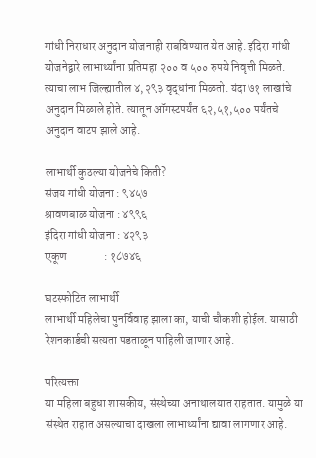गांधी निराधार अनुदान योजनाही राबविण्यात येत आहे. इंदिरा गांधी योजनेद्वारे लाभार्थ्यांना प्रतिमहा २०० व ५०० रुपये निवृत्ती मिळते. त्याचा लाभ जिल्ह्यातील ४,२९३ वृद्धांना मिळतो. यंदा ७१ लाखांचे अनुदान मिळाले होते. त्यातून ऑगस्टपर्यंत ६२,५१,५०० पर्यंतचे अनुदान वाटप झाले आहे.

लाभार्थी कुठल्या योजनेचे किती?
संजय गांधी योजना : ९४५७
श्रावणबाळ योजना : ४९९६
इंदिरा गांधी योजना : ४२९३
एकूण                : १८७४६

घटस्फोटित लाभार्थी
लाभार्थी महिलेचा पुनर्विवाह झाला का, याची चौकशी होईल. यासाठी रेशनकार्डची सत्यता पडताळून पाहिली जाणार आहे.

परित्यक्ता
या महिला बहुधा शासकीय, संस्थेच्या अनाथालयात राहतात. यामुळे या संस्थेत राहात असल्याचा दाखला लाभार्थ्यांना द्यावा लागणार आहे.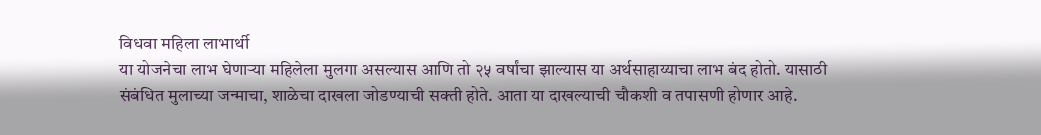विधवा महिला लाभार्थी
या योजनेचा लाभ घेणाऱ्या महिलेला मुलगा असल्यास आणि तो २५ वर्षांचा झाल्यास या अर्थसाहाय्याचा लाभ बंद होतो. यासाठी संबंधित मुलाच्या जन्माचा, शाळेचा दाखला जोडण्याची सक्ती होते. आता या दाखल्याची चौकशी व तपासणी होणार आहे.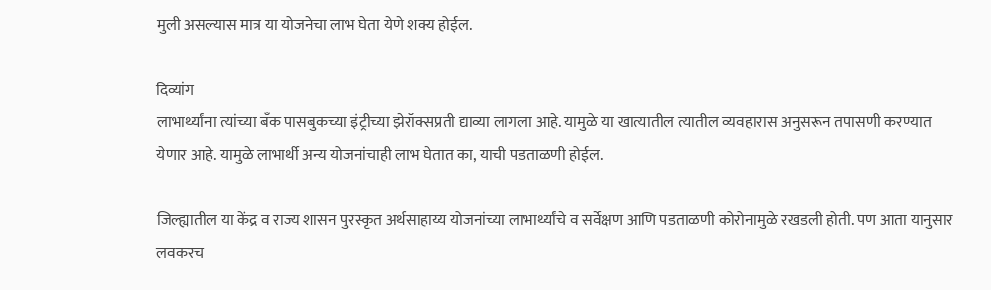मुली असल्यास मात्र या योजनेचा लाभ घेता येणे शक्य होईल.

दिव्यांग
लाभार्थ्यांना त्यांच्या बँक पासबुकच्या इंट्रीच्या झेरॉक्सप्रती द्याव्या लागला आहे. यामुळे या खात्यातील त्यातील व्यवहारास अनुसरून तपासणी करण्यात येणार आहे. यामुळे लाभार्थी अन्य योजनांचाही लाभ घेतात का, याची पडताळणी होईल.

जिल्ह्यातील या केंद्र व राज्य शासन पुरस्कृत अर्थसाहाय्य योजनांच्या लाभार्थ्यांचे व सर्वेक्षण आणि पडताळणी कोरोनामुळे रखडली होती. पण आता यानुसार लवकरच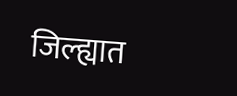जिल्ह्यात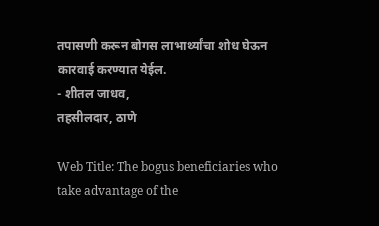तपासणी करून बोगस लाभार्थ्यांचा शोध घेऊन कारवाई करण्यात येईल.
- शीतल जाधव,
तहसीलदार, ठाणे

Web Title: The bogus beneficiaries who take advantage of the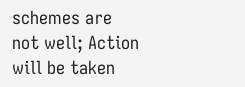schemes are not well; Action will be taken